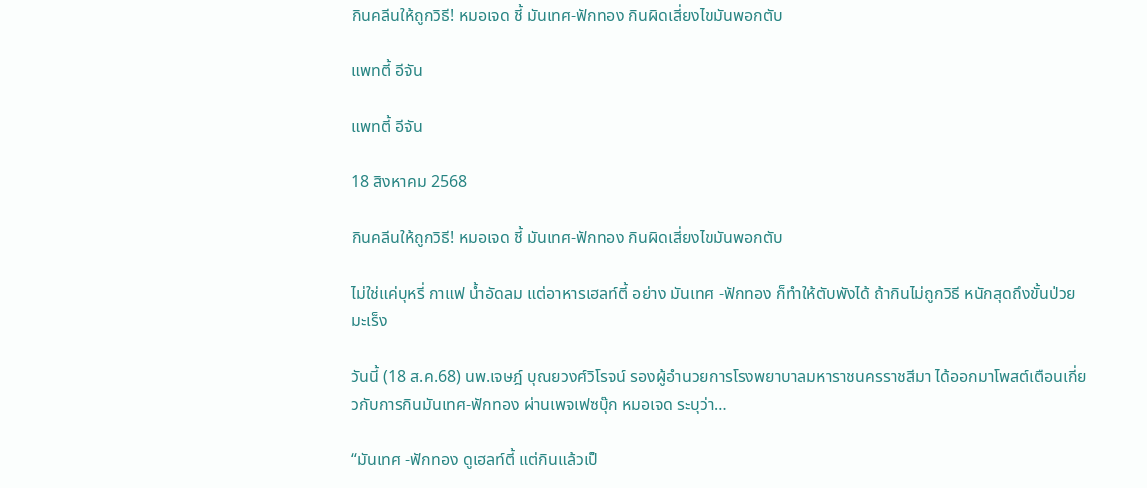กินคลีนให้ถูกวิธี! หมอเจด ชี้ มันเทศ-ฟักทอง กินผิดเสี่ยงไขมันพอกตับ

แพทตี้ อีจัน

แพทตี้ อีจัน

18 สิงหาคม 2568

กินคลีนให้ถูกวิธี! หมอเจด ชี้ มันเทศ-ฟักทอง กินผิดเสี่ยงไขมันพอกตับ

ไม่ใช่แค่บุหรี่ กาแฟ น้ำอัดลม แต่อาหารเฮลท์ตี้ อย่าง มันเทศ -ฟักทอง ก็ทำให้ตับพังได้ ถ้ากินไม่ถูกวิธี หนักสุดถึงขั้นป่วยมะเร็ง

วันนี้ (18 ส.ค.68) นพ.เจษฎ์ บุณยวงศ์วิโรจน์ รองผู้อำนวยการโรงพยาบาลมหาราชนครราชสีมา ได้ออกมาโพสต์เตือนเกี่ยวกับการกินมันเทศ-ฟักทอง ผ่านเพจเฟซบุ๊ก หมอเจด ระบุว่า…

“มันเทศ -ฟักทอง ดูเฮลท์ตี้ แต่กินแล้วเป็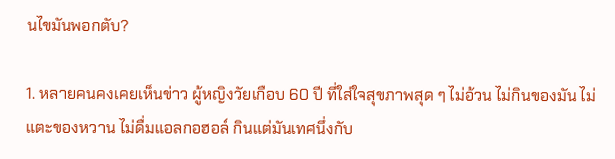นไขมันพอกตับ?

1. หลายคนคงเคยเห็นข่าว ผู้หญิงวัยเกือบ 60 ปี ที่ใส่ใจสุขภาพสุด ๆ ไม่อ้วน ไม่กินของมัน ไม่แตะของหวาน ไม่ดื่มแอลกอฮอล์ กินแต่มันเทศนึ่งกับ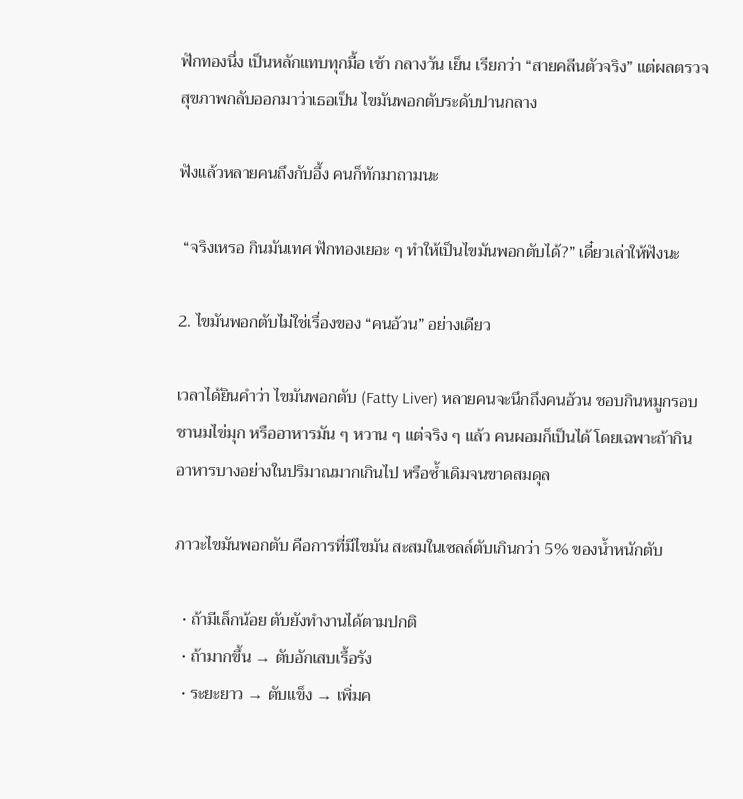ฟักทองนึ่ง เป็นหลักแทบทุกมื้อ เช้า กลางวัน เย็น เรียกว่า “สายคลีนตัวจริง” แต่ผลตรวจสุขภาพกลับออกมาว่าเธอเป็น ไขมันพอกตับระดับปานกลาง

ฟังแล้วหลายคนถึงกับอึ้ง คนก็ทักมาถามนะ

 “จริงเหรอ กินมันเทศ ฟักทองเยอะ ๆ ทำให้เป็นไขมันพอกตับได้?” เดี๋ยวเล่าให้ฟังนะ

2. ไขมันพอกตับไม่ใช่เรื่องของ “คนอ้วน” อย่างเดียว

เวลาได้ยินคำว่า ไขมันพอกตับ (Fatty Liver) หลายคนจะนึกถึงคนอ้วน ชอบกินหมูกรอบ ชานมไข่มุก หรืออาหารมัน ๆ หวาน ๆ แต่จริง ๆ แล้ว คนผอมก็เป็นได้ โดยเฉพาะถ้ากินอาหารบางอย่างในปริมาณมากเกินไป หรือซ้ำเดิมจนขาดสมดุล

ภาวะไขมันพอกตับ คือการที่มีไขมัน สะสมในเซลล์ตับเกินกว่า 5% ของน้ำหนักตับ

  • ถ้ามีเล็กน้อย ตับยังทำงานได้ตามปกติ
  • ถ้ามากขึ้น → ตับอักเสบเรื้อรัง
  • ระยะยาว → ตับแข็ง → เพิ่มค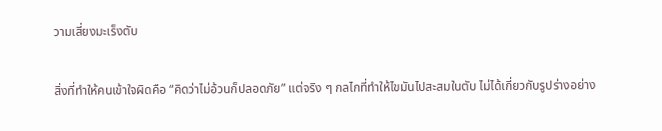วามเสี่ยงมะเร็งตับ

สิ่งที่ทำให้คนเข้าใจผิดคือ “คิดว่าไม่อ้วนก็ปลอดภัย” แต่จริง ๆ กลไกที่ทำให้ไขมันไปสะสมในตับ ไม่ได้เกี่ยวกับรูปร่างอย่าง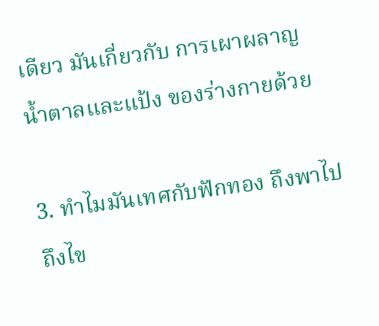เดียว มันเกี่ยวกับ การเผาผลาญน้ำตาลและแป้ง ของร่างกายด้วย

3. ทำไมมันเทศกับฟักทอง ถึงพาไปถึงไข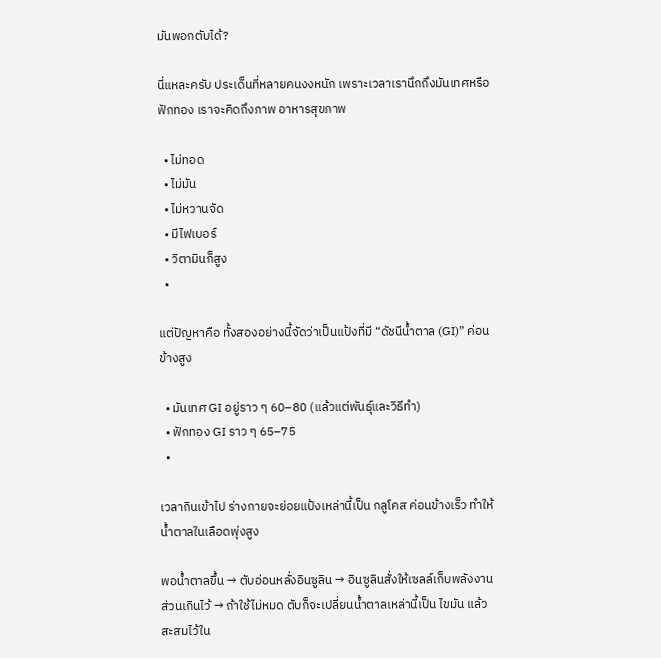มันพอกตับได้?

นี่แหละครับ ประเด็นที่หลายคนงงหนัก เพราะเวลาเรานึกถึงมันเทศหรือฟักทอง เราจะคิดถึงภาพ อาหารสุขภาพ

  • ไม่ทอด
  • ไม่มัน
  • ไม่หวานจัด
  • มีไฟเบอร์
  • วิตามินก็สูง
  •

แต่ปัญหาคือ ทั้งสองอย่างนี้จัดว่าเป็นแป้งที่มี “ดัชนีน้ำตาล (GI)” ค่อนข้างสูง

  • มันเทศ GI อยู่ราว ๆ 60–80 (แล้วแต่พันธุ์และวิธีทำ)
  • ฟักทอง GI ราว ๆ 65–75
  •

เวลากินเข้าไป ร่างกายจะย่อยแป้งเหล่านี้เป็น กลูโคส ค่อนข้างเร็ว ทำให้น้ำตาลในเลือดพุ่งสูง

พอน้ำตาลขึ้น → ตับอ่อนหลั่งอินซูลิน → อินซูลินสั่งให้เซลล์เก็บพลังงานส่วนเกินไว้ → ถ้าใช้ไม่หมด ตับก็จะเปลี่ยนน้ำตาลเหล่านี้เป็น ไขมัน แล้วสะสมไว้ใน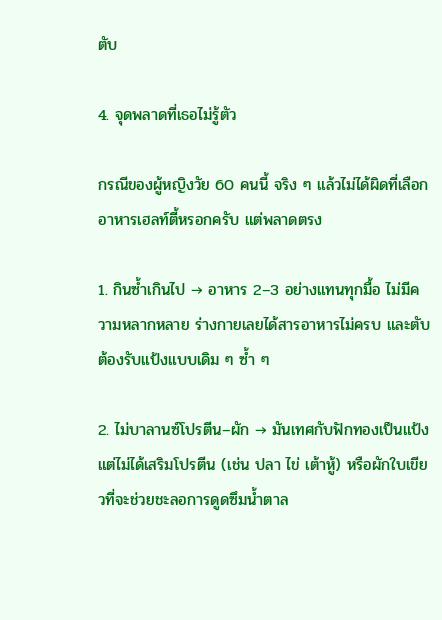ตับ

4. จุดพลาดที่เธอไม่รู้ตัว

กรณีของผู้หญิงวัย 60 คนนี้ จริง ๆ แล้วไม่ได้ผิดที่เลือกอาหารเฮลท์ตี้หรอกครับ แต่พลาดตรง

1. กินซ้ำเกินไป → อาหาร 2–3 อย่างแทนทุกมื้อ ไม่มีความหลากหลาย ร่างกายเลยได้สารอาหารไม่ครบ และตับต้องรับแป้งแบบเดิม ๆ ซ้ำ ๆ

2. ไม่บาลานซ์โปรตีน–ผัก → มันเทศกับฟักทองเป็นแป้ง แต่ไม่ได้เสริมโปรตีน (เช่น ปลา ไข่ เต้าหู้) หรือผักใบเขียวที่จะช่วยชะลอการดูดซึมน้ำตาล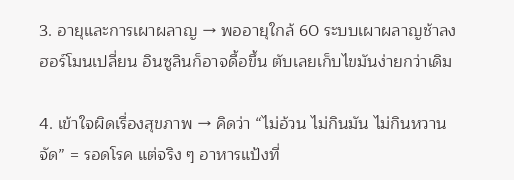3. อายุและการเผาผลาญ → พออายุใกล้ 60 ระบบเผาผลาญช้าลง ฮอร์โมนเปลี่ยน อินซูลินก็อาจดื้อขึ้น ตับเลยเก็บไขมันง่ายกว่าเดิม

4. เข้าใจผิดเรื่องสุขภาพ → คิดว่า “ไม่อ้วน ไม่กินมัน ไม่กินหวานจัด” = รอดโรค แต่จริง ๆ อาหารแป้งที่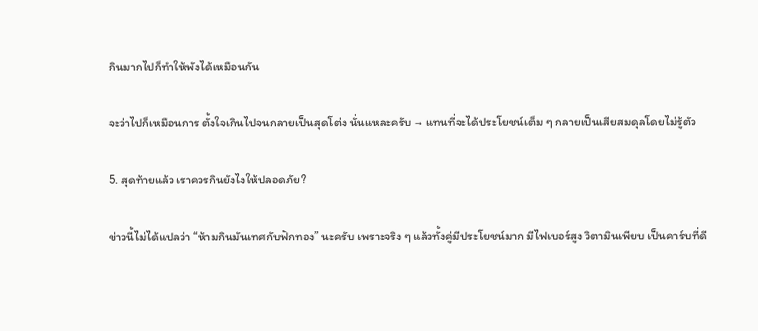กินมากไปก็ทำให้พังได้เหมือนกัน

จะว่าไปก็เหมือนการ ตั้งใจเกินไปจนกลายเป็นสุดโต่ง นั่นแหละครับ → แทนที่จะได้ประโยชน์เต็ม ๆ กลายเป็นเสียสมดุลโดยไม่รู้ตัว

5. สุดท้ายแล้ว เราควรกินยังไงให้ปลอดภัย?

ข่าวนี้ไม่ได้แปลว่า “ห้ามกินมันเทศกับฟักทอง” นะครับ เพราะจริง ๆ แล้วทั้งคู่มีประโยชน์มาก มีไฟเบอร์สูง วิตามินเพียบ เป็นคาร์บที่ดี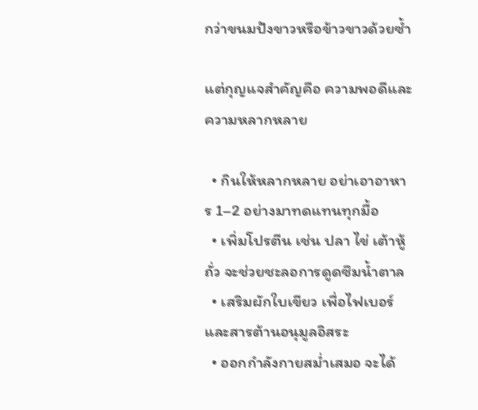กว่าขนมปังขาวหรือข้าวขาวด้วยซ้ำ

แต่กุญแจสำคัญคือ ความพอดีและความหลากหลาย

  • กินให้หลากหลาย อย่าเอาอาหาร 1–2 อย่างมาทดแทนทุกมื้อ
  • เพิ่มโปรตีน เช่น ปลา ไข่ เต้าหู้ ถั่ว จะช่วยชะลอการดูดซึมน้ำตาล
  • เสริมผักใบเขียว เพื่อไฟเบอร์และสารต้านอนุมูลอิสระ
  • ออกกำลังกายสม่ำเสมอ จะได้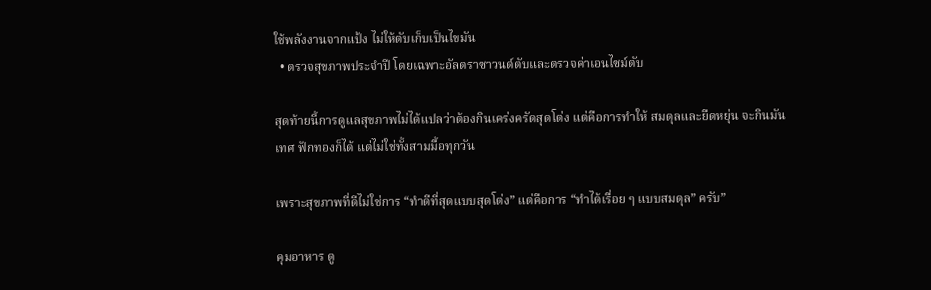ใช้พลังงานจากแป้ง ไม่ให้ตับเก็บเป็นไขมัน
  • ตรวจสุขภาพประจำปี โดยเฉพาะอัลตราซาวนด์ตับและตรวจค่าเอนไซม์ตับ

สุดท้ายนี้การดูแลสุขภาพไม่ได้แปลว่าต้องกินเคร่งครัดสุดโต่ง แต่คือการทำให้ สมดุลและยืดหยุ่น จะกินมันเทศ ฟักทองก็ได้ แต่ไม่ใช่ทั้งสามมื้อทุกวัน

เพราะสุขภาพที่ดีไม่ใช่การ “ทำดีที่สุดแบบสุดโต่ง” แต่คือการ “ทำได้เรื่อย ๆ แบบสมดุล” ครับ”

คุมอาหาร ดู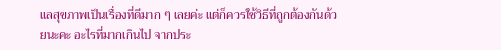แลสุขภาพเป็นเรื่องที่ดีมาก ๆ เลยค่ะ แต่ก็ควรใช้วิธีที่ถูกต้องกันด้วยนะคะ อะไรที่มากเกินไป จากประ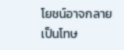โยชน์อาจกลายเป็นโทษ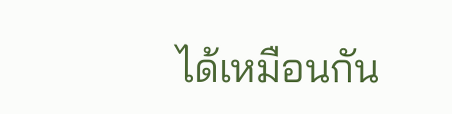ได้เหมือนกัน